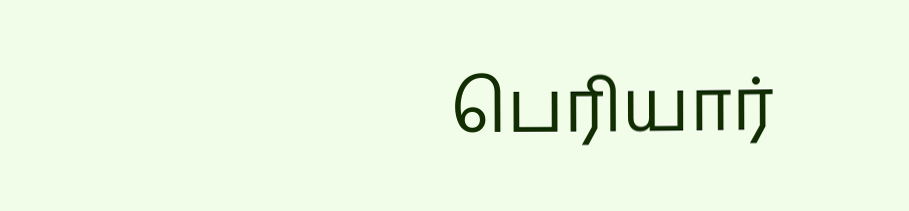பெரியார்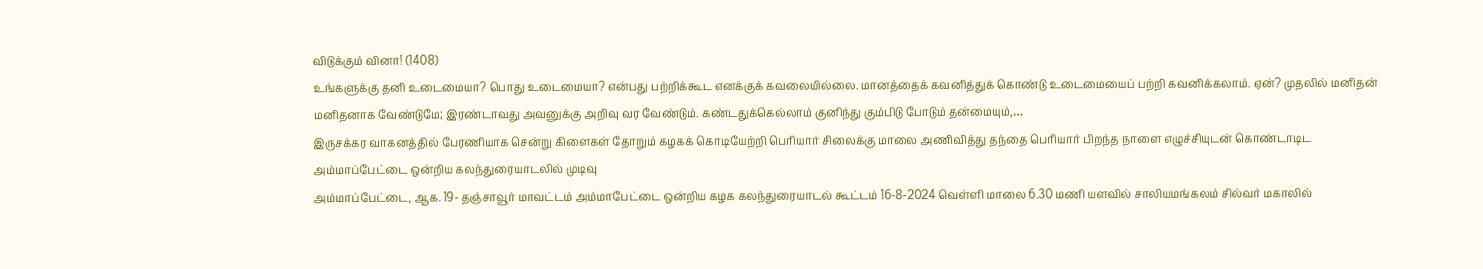விடுக்கும் வினா! (1408)
உங்களுக்கு தனி உடைமையா? பொது உடைமையா? என்பது பற்றிக்கூட எனக்குக் கவலையில்லை. மானத்தைக் கவனித்துக் கொண்டு உடைமையைப் பற்றி கவனிக்கலாம். ஏன்? முதலில் மனிதன் மனிதனாக வேண்டுமே; இரண்டாவது அவனுக்கு அறிவு வர வேண்டும். கண்டதுக்கெல்லாம் குனிந்து கும்பிடு போடும் தன்மையும்,…
இருசக்கர வாகனத்தில் பேரணியாக சென்று கிளைகள் தோறும் கழகக் கொடியேற்றி பெரியார் சிலைக்கு மாலை அணிவித்து தந்தை பெரியார் பிறந்த நாளை எழுச்சியுடன் கொண்டாடிட அம்மாப்பேட்டை ஒன்றிய கலந்துரையாடலில் முடிவு
அம்மாப்பேட்டை, ஆக. 19- தஞ்சாவூர் மாவட்டம் அம்மாபேட்டை ஒன்றிய கழக கலந்துரையாடல் கூட்டம் 16-8-2024 வெள்ளி மாலை 6.30 மணி யளவில் சாலியமங்கலம் சில்வர் மகாலில்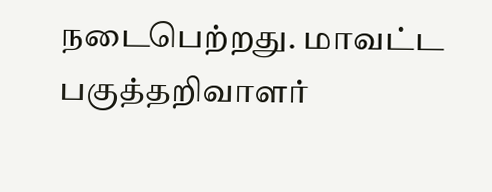நடைபெற்றது. மாவட்ட பகுத்தறிவாளர்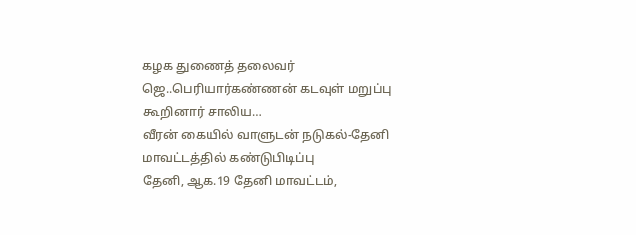கழக துணைத் தலைவர் ஜெ..பெரியார்கண்ணன் கடவுள் மறுப்பு கூறினார் சாலிய…
வீரன் கையில் வாளுடன் நடுகல்-தேனி மாவட்டத்தில் கண்டுபிடிப்பு
தேனி, ஆக.19 தேனி மாவட்டம்,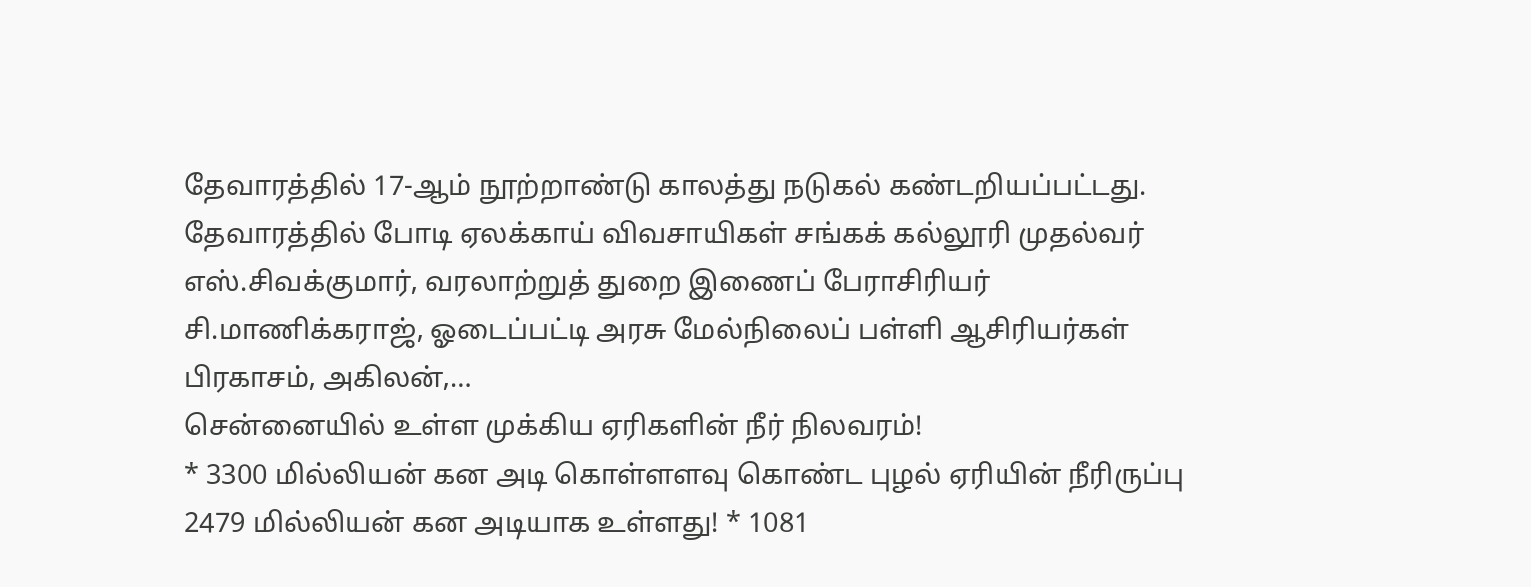தேவாரத்தில் 17-ஆம் நூற்றாண்டு காலத்து நடுகல் கண்டறியப்பட்டது. தேவாரத்தில் போடி ஏலக்காய் விவசாயிகள் சங்கக் கல்லூரி முதல்வர் எஸ்.சிவக்குமார், வரலாற்றுத் துறை இணைப் பேராசிரியர் சி.மாணிக்கராஜ், ஓடைப்பட்டி அரசு மேல்நிலைப் பள்ளி ஆசிரியர்கள் பிரகாசம், அகிலன்,…
சென்னையில் உள்ள முக்கிய ஏரிகளின் நீர் நிலவரம்!
* 3300 மில்லியன் கன அடி கொள்ளளவு கொண்ட புழல் ஏரியின் நீரிருப்பு 2479 மில்லியன் கன அடியாக உள்ளது! * 1081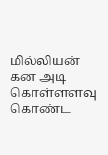மில்லியன் கன அடி கொள்ளளவு கொண்ட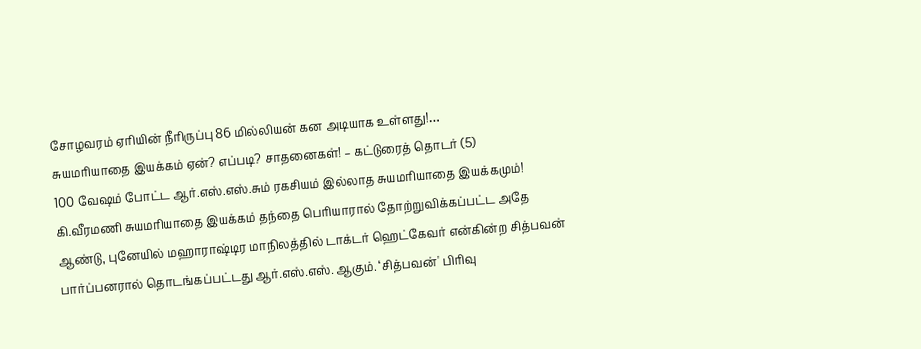சோழவரம் ஏரியின் நீரிருப்பு 86 மில்லியன் கன அடியாக உள்ளது!…
சுயமரியாதை இயக்கம் ஏன்? எப்படி? சாதனைகள்! – கட்டுரைத் தொடர் (5)
100 வேஷம் போட்ட ஆர்.எஸ்.எஸ்.சும் ரகசியம் இல்லாத சுயமரியாதை இயக்கமும்! கி.வீரமணி சுயமரியாதை இயக்கம் தந்தை பெரியாரால் தோற்றுவிக்கப்பட்ட அதே ஆண்டு, புனேயில் மஹாராஷ்டிர மாநிலத்தில் டாக்டர் ஹெட்கேவர் என்கின்ற சித்பவன் பார்ப்பனரால் தொடங்கப்பட்டது ஆர்.எஸ்.எஸ். ஆகும். ‘சித்பவன்' பிரிவு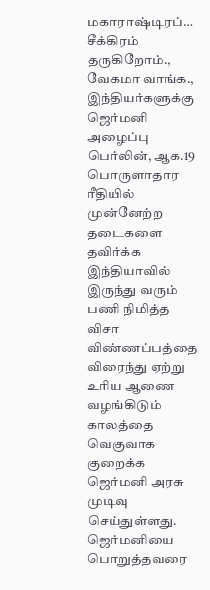மகாராஷ்டிரப்…
சீக்கிரம் தருகிறோம்., வேகமா வாங்க., இந்தியர்களுக்கு ஜெர்மனி அழைப்பு
பெர்லின், ஆக.19 பொருளாதார ரீதியில் முன்னேற்ற தடைகளை தவிர்க்க இந்தியாவில் இருந்து வரும் பணி நிமித்த விசா விண்ணப்பத்தை விரைந்து ஏற்று உரிய ஆணை வழங்கிடும் காலத்தை வெகுவாக குறைக்க ஜெர்மனி அரசு முடிவு செய்துள்ளது. ஜெர்மனியை பொறுத்தவரை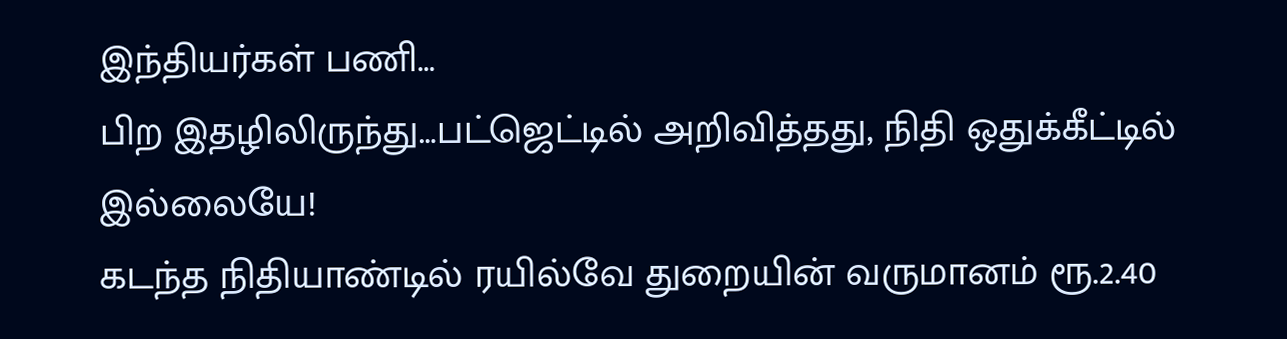இந்தியர்கள் பணி…
பிற இதழிலிருந்து…பட்ஜெட்டில் அறிவித்தது, நிதி ஒதுக்கீட்டில் இல்லையே!
கடந்த நிதியாண்டில் ரயில்வே துறையின் வருமானம் ரூ.2.40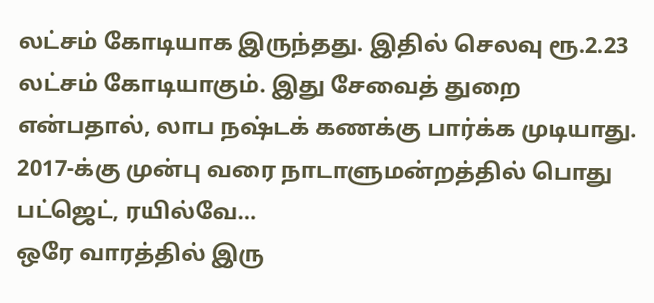லட்சம் கோடியாக இருந்தது. இதில் செலவு ரூ.2.23 லட்சம் கோடியாகும். இது சேவைத் துறை என்பதால், லாப நஷ்டக் கணக்கு பார்க்க முடியாது. 2017-க்கு முன்பு வரை நாடாளுமன்றத்தில் பொது பட்ஜெட், ரயில்வே…
ஒரே வாரத்தில் இரு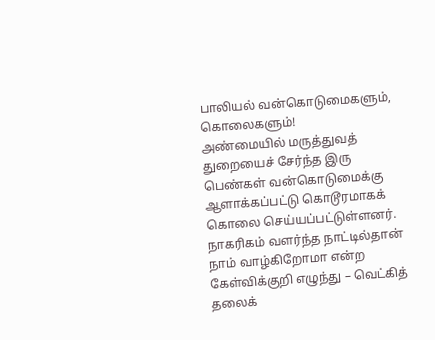பாலியல் வன்கொடுமைகளும், கொலைகளும்!
அண்மையில் மருத்துவத் துறையைச் சேர்ந்த இரு பெண்கள் வன்கொடுமைக்கு ஆளாக்கப்பட்டு கொடூரமாகக் கொலை செய்யப்பட்டுள்ளனர். நாகரிகம் வளர்ந்த நாட்டில்தான் நாம் வாழ்கிறோமா என்ற கேள்விக்குறி எழுந்து – வெட்கித் தலைக்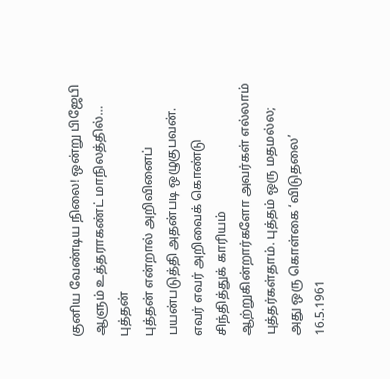குனிய வேண்டிய நிலை! ஒன்று பிஜேபி ஆளும் உத்தராகண்ட் மாநிலத்தில்…
புத்தன்
புத்தன் என்றால் அறிவினைப் பயன்படுத்தி அதன்படி ஒழுகுபவன். எவர் எவர் அறிவைக் கொண்டு சிந்தித்துக் காரியம் ஆற்றுகின்றார்களோ அவர்கள் எல்லாம் புத்தர்கள்தாம். புத்தம் ஒரு மதமல்ல; அது ஒரு கொள்கை ‘விடுதலை’ 16.5.1961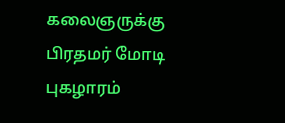கலைஞருக்கு பிரதமர் மோடி புகழாரம்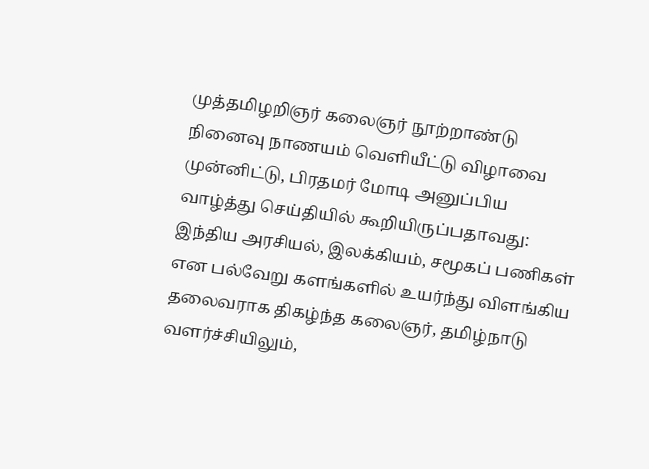முத்தமிழறிஞர் கலைஞர் நூற்றாண்டு நினைவு நாணயம் வெளியீட்டு விழாவை முன்னிட்டு, பிரதமர் மோடி அனுப்பிய வாழ்த்து செய்தியில் கூறியிருப்பதாவது: இந்திய அரசியல், இலக்கியம், சமூகப் பணிகள் என பல்வேறு களங்களில் உயர்ந்து விளங்கிய தலைவராக திகழ்ந்த கலைஞர், தமிழ்நாடு வளர்ச்சியிலும்,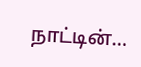நாட்டின்…